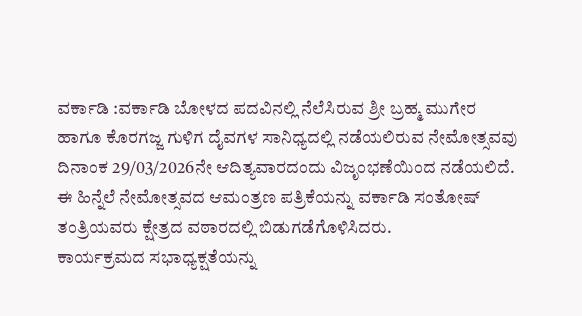ವರ್ಕಾಡಿ :ವರ್ಕಾಡಿ ಬೋಳದ ಪದವಿನಲ್ಲಿ ನೆಲೆಸಿರುವ ಶ್ರೀ ಬ್ರಹ್ಮ ಮುಗೇರ ಹಾಗೂ ಕೊರಗಜ್ಜ ಗುಳಿಗ ದೈವಗಳ ಸಾನಿಧ್ಯದಲ್ಲಿ ನಡೆಯಲಿರುವ ನೇಮೋತ್ಸವವು ದಿನಾಂಕ 29/03/2026ನೇ ಆದಿತ್ಯವಾರದಂದು ವಿಜೃಂಭಣೆಯಿಂದ ನಡೆಯಲಿದೆ.
ಈ ಹಿನ್ನೆಲೆ ನೇಮೋತ್ಸವದ ಆಮಂತ್ರಣ ಪತ್ರಿಕೆಯನ್ನು ವರ್ಕಾಡಿ ಸಂತೋಷ್ ತಂತ್ರಿಯವರು ಕ್ಷೇತ್ರದ ವಠಾರದಲ್ಲಿ ಬಿಡುಗಡೆಗೊಳಿಸಿದರು.
ಕಾರ್ಯಕ್ರಮದ ಸಭಾಧ್ಯಕ್ಷತೆಯನ್ನು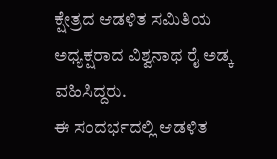ಕ್ಷೇತ್ರದ ಆಡಳಿತ ಸಮಿತಿಯ ಅಧ್ಯಕ್ಷರಾದ ವಿಶ್ವನಾಥ ರೈ ಅಡ್ಕ ವಹಿಸಿದ್ದರು.
ಈ ಸಂದರ್ಭದಲ್ಲಿ ಆಡಳಿತ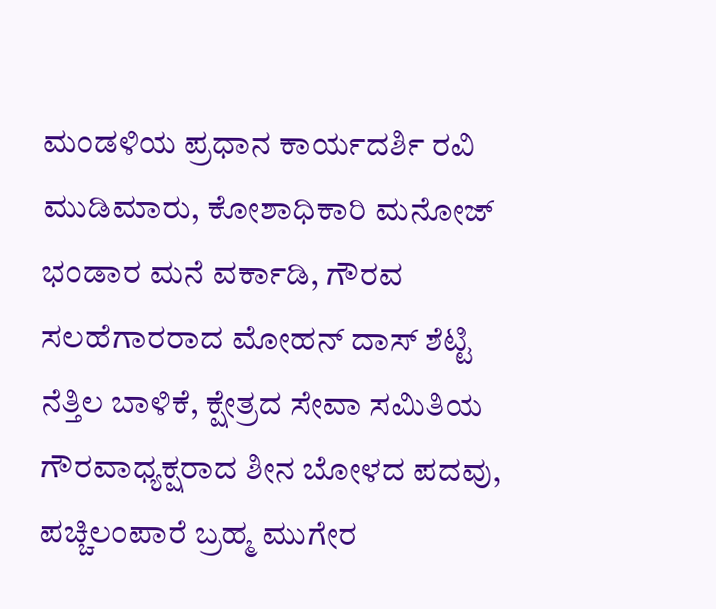ಮಂಡಳಿಯ ಪ್ರಧಾನ ಕಾರ್ಯದರ್ಶಿ ರವಿ ಮುಡಿಮಾರು, ಕೋಶಾಧಿಕಾರಿ ಮನೋಜ್ ಭಂಡಾರ ಮನೆ ವರ್ಕಾಡಿ, ಗೌರವ ಸಲಹೆಗಾರರಾದ ಮೋಹನ್ ದಾಸ್ ಶೆಟ್ಟಿ ನೆತ್ತಿಲ ಬಾಳಿಕೆ, ಕ್ಷೇತ್ರದ ಸೇವಾ ಸಮಿತಿಯ ಗೌರವಾಧ್ಯಕ್ಷರಾದ ಶೀನ ಬೋಳದ ಪದವು, ಪಚ್ಚಿಲಂಪಾರೆ ಬ್ರಹ್ಮ ಮುಗೇರ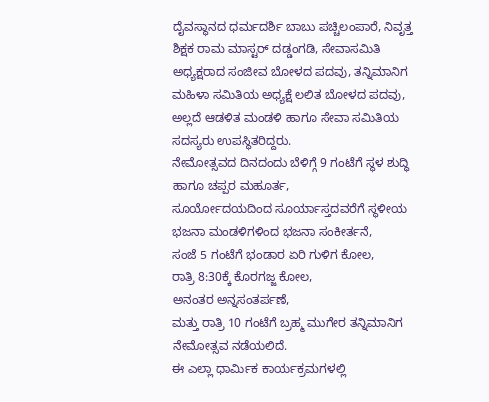ದೈವಸ್ಥಾನದ ಧರ್ಮದರ್ಶಿ ಬಾಬು ಪಚ್ಚಿಲಂಪಾರೆ, ನಿವೃತ್ತ ಶಿಕ್ಷಕ ರಾಮ ಮಾಸ್ಟರ್ ದಡ್ಡಂಗಡಿ, ಸೇವಾಸಮಿತಿ ಅಧ್ಯಕ್ಷರಾದ ಸಂಜೀವ ಬೋಳದ ಪದವು, ತನ್ನಿಮಾನಿಗ ಮಹಿಳಾ ಸಮಿತಿಯ ಅಧ್ಯಕ್ಷೆ ಲಲಿತ ಬೋಳದ ಪದವು, ಅಲ್ಲದೆ ಆಡಳಿತ ಮಂಡಳಿ ಹಾಗೂ ಸೇವಾ ಸಮಿತಿಯ ಸದಸ್ಯರು ಉಪಸ್ಥಿತರಿದ್ದರು.
ನೇಮೋತ್ಸವದ ದಿನದಂದು ಬೆಳಿಗ್ಗೆ 9 ಗಂಟೆಗೆ ಸ್ಥಳ ಶುದ್ಧಿ ಹಾಗೂ ಚಪ್ಪರ ಮಹೂರ್ತ,
ಸೂರ್ಯೋದಯದಿಂದ ಸೂರ್ಯಾಸ್ತದವರೆಗೆ ಸ್ಥಳೀಯ ಭಜನಾ ಮಂಡಳಿಗಳಿಂದ ಭಜನಾ ಸಂಕೀರ್ತನೆ,
ಸಂಜೆ 5 ಗಂಟೆಗೆ ಭಂಡಾರ ಏರಿ ಗುಳಿಗ ಕೋಲ,
ರಾತ್ರಿ 8:30ಕ್ಕೆ ಕೊರಗಜ್ಜ ಕೋಲ,
ಅನಂತರ ಅನ್ನಸಂತರ್ಪಣೆ,
ಮತ್ತು ರಾತ್ರಿ 10 ಗಂಟೆಗೆ ಬ್ರಹ್ಮ ಮುಗೇರ ತನ್ನಿಮಾನಿಗ ನೇಮೋತ್ಸವ ನಡೆಯಲಿದೆ.
ಈ ಎಲ್ಲಾ ಧಾರ್ಮಿಕ ಕಾರ್ಯಕ್ರಮಗಳಲ್ಲಿ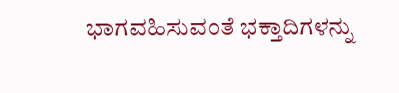ಭಾಗವಹಿಸುವಂತೆ ಭಕ್ತಾದಿಗಳನ್ನು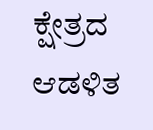ಕ್ಷೇತ್ರದ ಆಡಳಿತ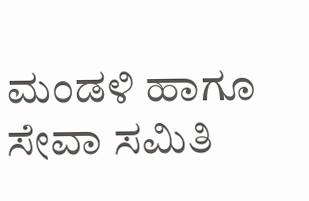ಮಂಡಳಿ ಹಾಗೂ ಸೇವಾ ಸಮಿತಿ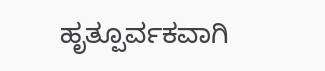ಹೃತ್ಪೂರ್ವಕವಾಗಿ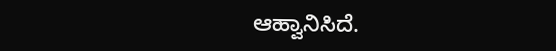ಆಹ್ವಾನಿಸಿದೆ.